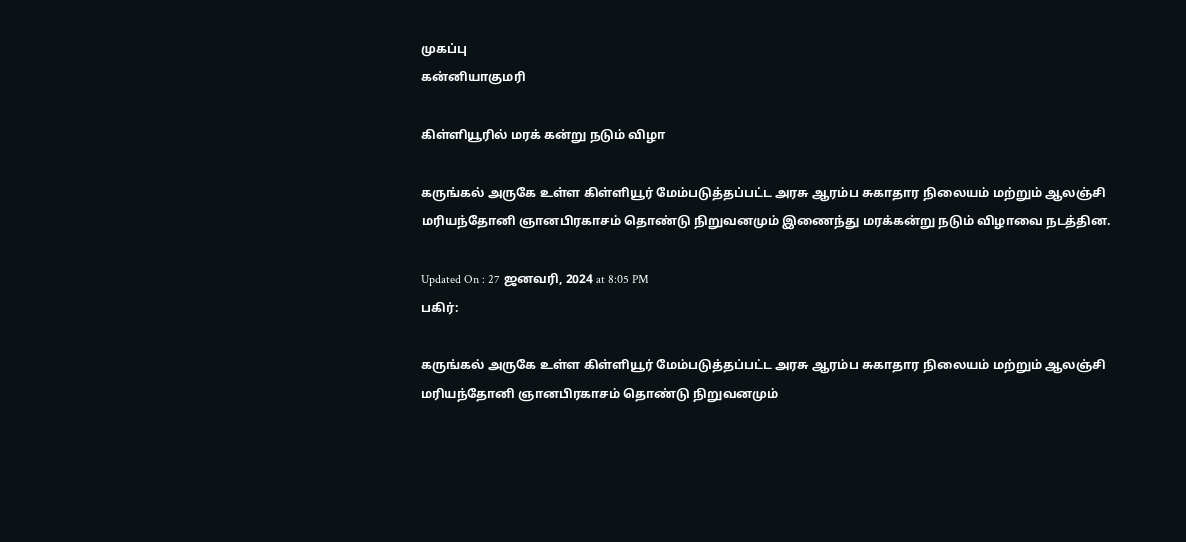முகப்பு
கன்னியாகுமரி

கிள்ளியூரில் மரக் கன்று நடும் விழா

கருங்கல் அருகே உள்ள கிள்ளியூர் மேம்படுத்தப்பட்ட அரசு ஆரம்ப சுகாதார நிலையம் மற்றும் ஆலஞ்சி மரியந்தோனி ஞானபிரகாசம் தொண்டு நிறுவனமும் இணைந்து மரக்கன்று நடும் விழாவை நடத்தின.

Updated On : 27 ஜனவரி, 2024 at 8:05 PM
பகிர்:

கருங்கல் அருகே உள்ள கிள்ளியூர் மேம்படுத்தப்பட்ட அரசு ஆரம்ப சுகாதார நிலையம் மற்றும் ஆலஞ்சி மரியந்தோனி ஞானபிரகாசம் தொண்டு நிறுவனமும்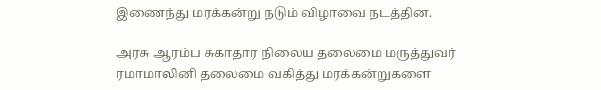இணைந்து மரக்கன்று நடும் விழாவை நடத்தின.

அரசு ஆரம்ப சுகாதார நிலைய தலைமை மருத்துவர் ரமாமாலினி தலைமை வகித்து மரக்கன்றுகளை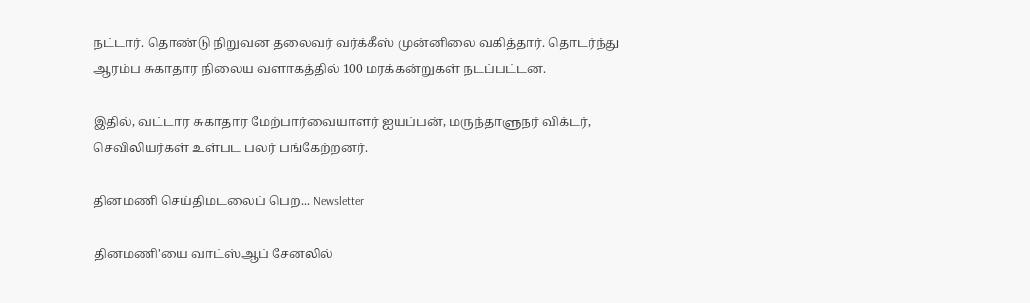நட்டார். தொண்டு நிறுவன தலைவர் வர்க்கீஸ் முன்னிலை வகித்தார். தொடர்ந்து ஆரம்ப சுகாதார நிலைய வளாகத்தில் 100 மரக்கன்றுகள் நடப்பட்டன.

இதில், வட்டார சுகாதார மேற்பார்வையாளர் ஐயப்பன், மருந்தாளுநர் விக்டர், செவிலியர்கள் உள்பட பலர் பங்கேற்றனர்.

தினமணி செய்திமடலைப் பெற... Newsletter

தினமணி'யை வாட்ஸ்ஆப் சேனலில்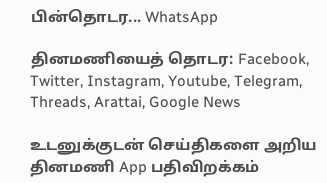பின்தொடர... WhatsApp

தினமணியைத் தொடர: Facebook, Twitter, Instagram, Youtube, Telegram, Threads, Arattai, Google News

உடனுக்குடன் செய்திகளை அறிய தினமணி App பதிவிறக்கம்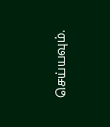செய்யவும்.